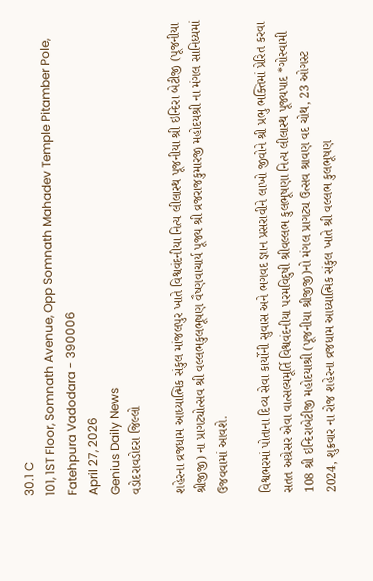30.1 C
101, 1ST Floor, Somnath Avenue, Opp Somnath Mahadev Temple Pitamber Pole, Fatehpura Vadodara - 390006
April 27, 2026
Genius Daily News
વડોદરાવડોદરા જિલ્લો

શહેરના વ્રજધામ આધ્યાત્મિક સંકુલ માંજલપુર ખાતે વિશ્વવંદનીયા નિત્ય લીલાસ્થ પૂજનીયા શ્રી ઇન્દિરા બેટીજી (પૂજનીયા શ્રીજીજી) ના પ્રાગટ્યોત્સવ શ્રી વલ્લભકુલભૂષણ વૈષ્ણવાચાર્ય પૂજ્ય શ્રી વ્રજરાજકુમારજી મહોદયશ્રી ના મંગલ સાનિધ્યમાં ઉજવવામાં આવશે.

વિશ્વભરમાં પોતાના દિવ્ય સેવા કાર્યોની સુવાસ અને ભગવદ જ્ઞાન પ્રસરાવીને લાખો જીવોને શ્રી પ્રભુ ભક્તિમાં પ્રેરિત કરવા સતત અગ્રેસર એવા વાત્સલ્યમૂર્તિ વિશ્વવંદનીયા પરમવિદુષી શ્રીવલ્લભ કુલભૂષણા નિત્ય લીલાસ્થ પૂજ્યપાદ *ગોસ્વામી 108 શ્રી ઇન્દિરાબેટીજી મહોદયાશ્રી (પૂજનીયા શ્રીજીજી)નો મંગલ પ્રાગટ્ય ઉત્સવ શ્રાવણ વદ ચોથ, 23 ઓગસ્ટ 2024, શુક્રવાર ના રોજ શહેરના વ્રજધામ આધ્યાત્મિક સંકુલ ખાતે શ્રી વલ્લભ કુલભૂષણ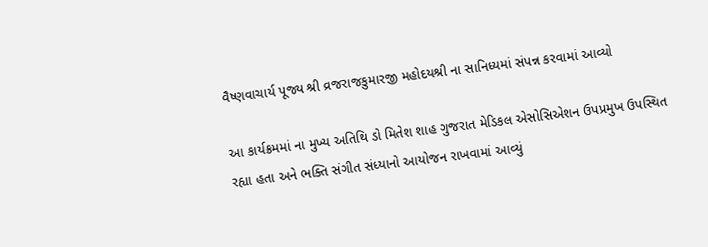વૈષ્ણવાચાર્ય પૂજ્ય શ્રી વ્રજરાજકુમારજી મહોદયશ્રી ના સાનિધ્યમાં સંપન્ન કરવામાં આવ્યો

આ કાર્યક્રમમાં ના મુખ્ય અતિથિ ડો મિતેશ શાહ ગુજરાત મેડિકલ એસોસિએશન ઉપપ્રમુખ ઉપસ્થિત રહ્યા હતા અને ભક્તિ સંગીત સંધ્યાનો આયોજન રાખવામાં આવ્યું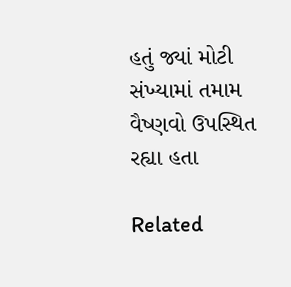હતું જ્યાં મોટી સંખ્યામાં તમામ વૈષ્ણવો ઉપસ્થિત રહ્યા હતા

Related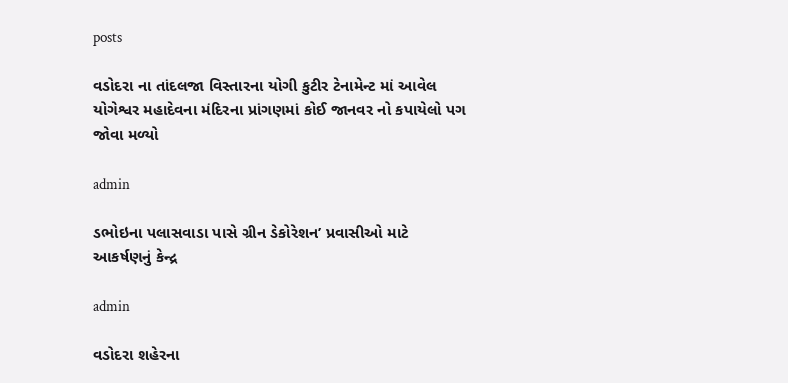posts

વડોદરા ના તાંદલજા વિસ્તારના યોગી કુટીર ટેનામેન્ટ માં આવેલ યોગેશ્વર મહાદેવના મંદિરના પ્રાંગણમાં કોઈ જાનવર નો કપાયેલો પગ જોવા મળ્યો

admin

ડભોઇના પલાસવાડા પાસે ગ્રીન ડેકોરેશન’ પ્રવાસીઓ માટે આકર્ષણનું કેન્દ્ર

admin

વડોદરા શહેરના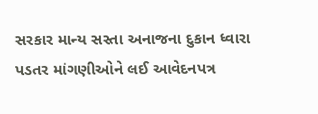સરકાર માન્ય સસ્તા અનાજના દુકાન ધ્વારા પડતર માંગણીઓને લઈ આવેદનપત્ર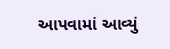આપવામાં આવ્યું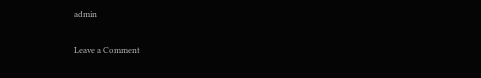admin

Leave a Comment